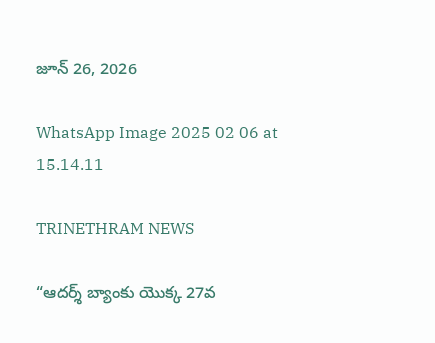జూన్ 26, 2026

WhatsApp Image 2025 02 06 at 15.14.11

TRINETHRAM NEWS

“ఆదర్శ్ బ్యాంకు యొక్క 27వ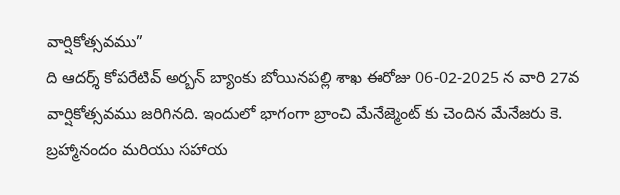వార్షికోత్సవము”
ది ఆదర్శ్ కోపరేటివ్ అర్బన్ బ్యాంకు బోయినపల్లి శాఖ ఈరోజు 06-02-2025 న వారి 27వ వార్షికోత్సవము జరిగినది. ఇందులో భాగంగా బ్రాంచి మేనేజ్మెంట్ కు చెందిన మేనేజరు కె. బ్రహ్మానందం మరియు సహాయ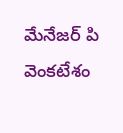మేనేజర్ పి వెంకటేశం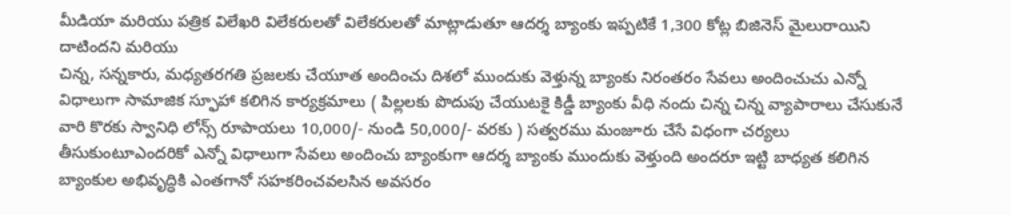మీడియా మరియు పత్రిక విలేఖరి విలేకరులతో విలేకరులతో మాట్లాడుతూ ఆదర్శ బ్యాంకు ఇప్పటికే 1,300 కోట్ల బిజినెస్ మైలురాయిని దాటిందని మరియు
చిన్న, సన్నకారు, మధ్యతరగతి ప్రజలకు చేయూత అందించు దిశలో ముందుకు వెళ్తున్న బ్యాంకు నిరంతరం సేవలు అందించుచు ఎన్నో విధాలుగా సామాజిక స్ఫూహా కలిగిన కార్యక్రమాలు ( పిల్లలకు పొదుపు చేయుటకై కిడ్డీ బ్యాంకు వీధి నందు చిన్న చిన్న వ్యాపారాలు చేసుకునే వారి కొరకు స్వానిధి లోన్స్ రూపాయలు 10,000/- నుండి 50,000/- వరకు ) సత్వరము మంజూరు చేసే విధంగా చర్యలు తీసుకుంటూఎందరికో ఎన్నో విధాలుగా సేవలు అందించు బ్యాంకుగా ఆదర్శ బ్యాంకు ముందుకు వెళ్తుంది అందరూ ఇట్టి బాధ్యత కలిగిన బ్యాంకుల అభివృద్ధికి ఎంతగానో సహకరించవలసిన అవసరం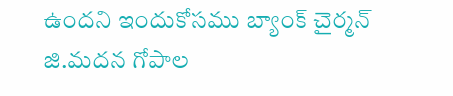ఉందని ఇందుకోసము బ్యాంక్ చైర్మన్ జి.మదన గోపాల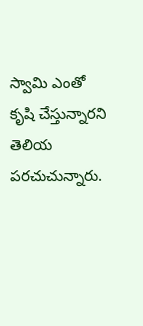స్వామి ఎంతో కృషి చేస్తున్నారని తెలియ పరచుచున్నారు.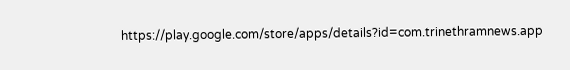https://play.google.com/store/apps/details?id=com.trinethramnews.app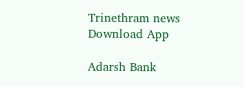Trinethram news
Download App

Adarsh Bank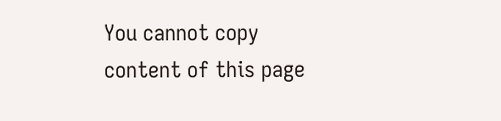You cannot copy content of this page